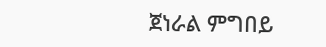ጀነራል ምግበይ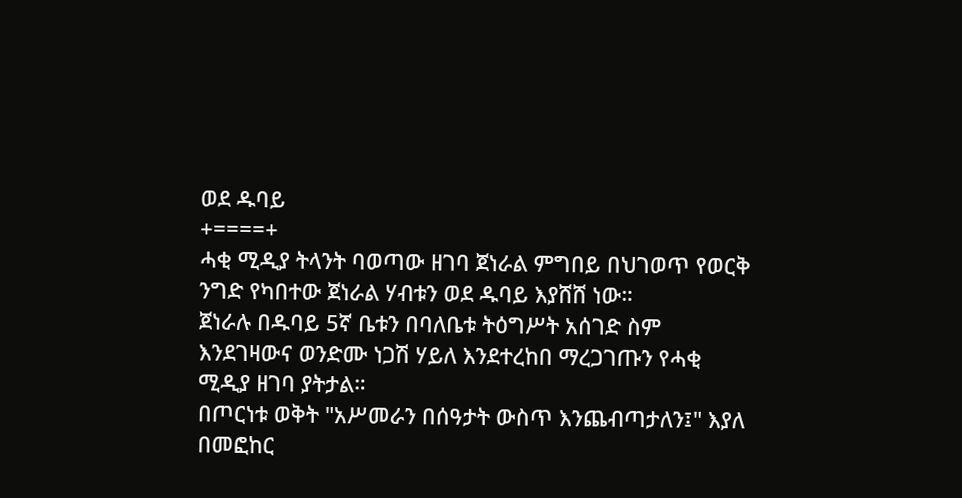ወደ ዱባይ
+====+
ሓቂ ሚዲያ ትላንት ባወጣው ዘገባ ጀነራል ምግበይ በህገወጥ የወርቅ ንግድ የካበተው ጀነራል ሃብቱን ወደ ዱባይ እያሸሸ ነው።
ጀነራሉ በዱባይ 5ኛ ቤቱን በባለቤቱ ትዕግሥት አሰገድ ስም እንደገዛውና ወንድሙ ነጋሽ ሃይለ እንደተረከበ ማረጋገጡን የሓቂ ሚዲያ ዘገባ ያትታል።
በጦርነቱ ወቅት "አሥመራን በሰዓታት ውስጥ እንጨብጣታለን፤" እያለ በመፎከር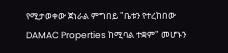የሚታወቀው ጀነራል ምግበይ "ቤቱን የተረከበው DAMAC Properties ከሚባል ተቋም" መሆኑን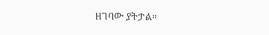ዘገባው ያትታል።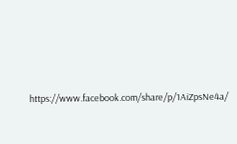https://www.facebook.com/share/p/1AiZpsNe4a/